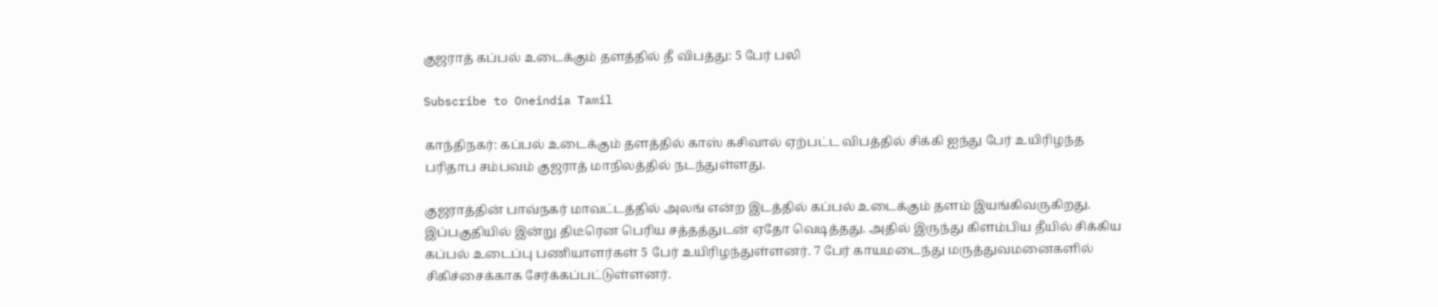குஜராத் கப்பல் உடைக்கும் தளத்தில் தீ விபத்து: 5 பேர் பலி

Subscribe to Oneindia Tamil

காந்திநகர்: கப்பல் உடைக்கும் தளத்தில் காஸ் கசிவால் ஏற்பட்ட விபத்தில் சிக்கி ஐந்து பேர் உயிரிழந்த பரிதாப சம்பவம் குஜராத் மாநிலத்தில் நடந்துள்ளது.

குஜராத்தின் பாவ்நகர் மாவட்டத்தில் அலங் என்ற இடத்தில் கப்பல் உடைக்கும் தளம் இயங்கிவருகிறது. இப்பகுதியில் இன்று திடீரென பெரிய சத்தத்துடன் ஏதோ வெடித்தது. அதில் இருந்து கிளம்பிய தீயில் சிக்கிய கப்பல் உடைப்பு பணியாளர்கள் 5 பேர் உயிரிழந்துள்ளனர். 7 பேர் காயமடைந்து மருத்துவமனைகளில் சிகிச்சைக்காக சேர்க்கப்பட்டுள்ளனர்.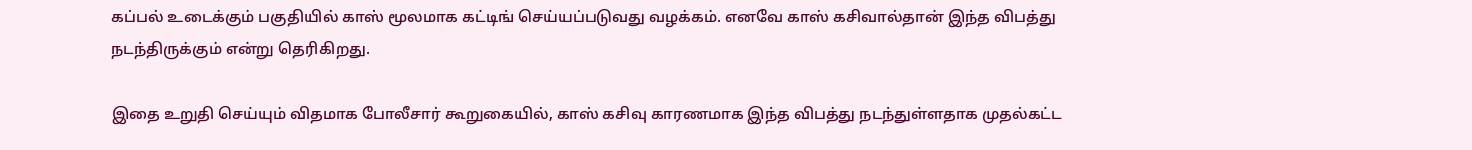கப்பல் உடைக்கும் பகுதியில் காஸ் மூலமாக கட்டிங் செய்யப்படுவது வழக்கம். எனவே காஸ் கசிவால்தான் இந்த விபத்து நடந்திருக்கும் என்று தெரிகிறது.

இதை உறுதி செய்யும் விதமாக போலீசார் கூறுகையில், காஸ் கசிவு காரணமாக இந்த விபத்து நடந்துள்ளதாக முதல்கட்ட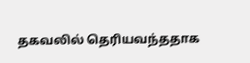தகவலில் தெரியவந்ததாக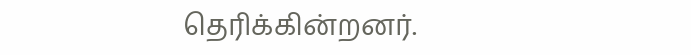தெரிக்கின்றனர்.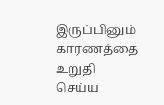இருப்பினும் காரணத்தை உறுதி செய்ய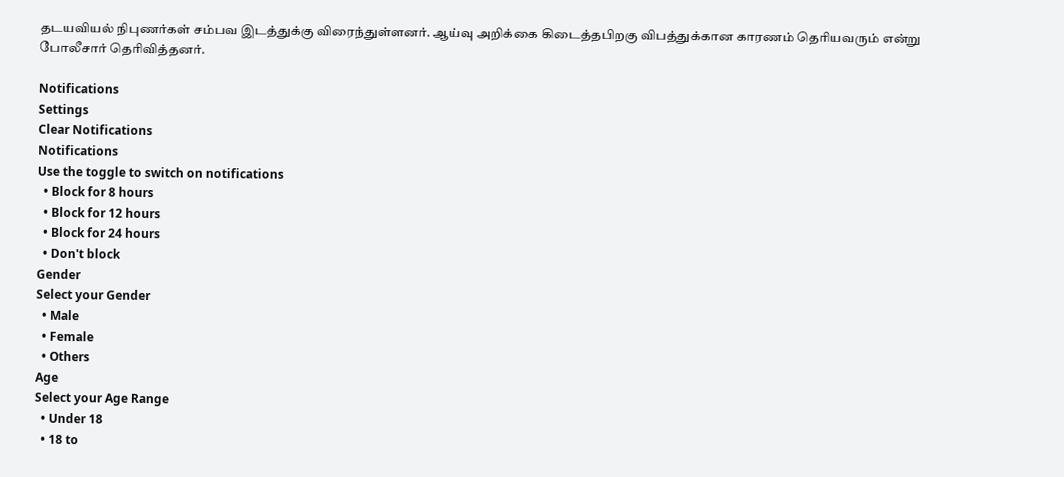தடயவியல் நிபுணர்கள் சம்பவ இடத்துக்கு விரைந்துள்ளனர். ஆய்வு அறிக்கை கிடைத்தபிறகு விபத்துக்கான காரணம் தெரியவரும் என்று போலீசார் தெரிவித்தனர்.

Notifications
Settings
Clear Notifications
Notifications
Use the toggle to switch on notifications
  • Block for 8 hours
  • Block for 12 hours
  • Block for 24 hours
  • Don't block
Gender
Select your Gender
  • Male
  • Female
  • Others
Age
Select your Age Range
  • Under 18
  • 18 to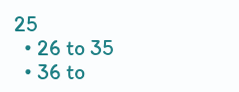25
  • 26 to 35
  • 36 to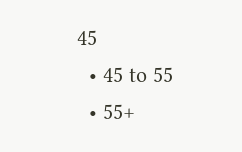45
  • 45 to 55
  • 55+